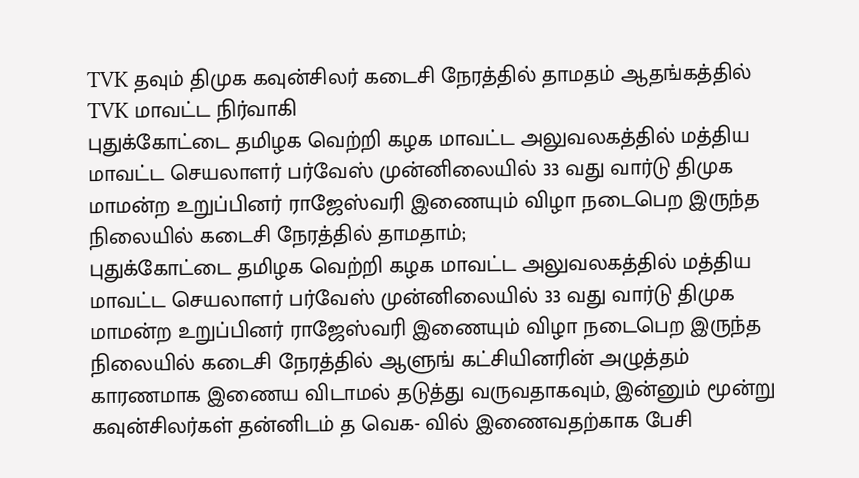TVK தவும் திமுக கவுன்சிலர் கடைசி நேரத்தில் தாமதம் ஆதங்கத்தில் TVK மாவட்ட நிர்வாகி
புதுக்கோட்டை தமிழக வெற்றி கழக மாவட்ட அலுவலகத்தில் மத்திய மாவட்ட செயலாளர் பர்வேஸ் முன்னிலையில் 33 வது வார்டு திமுக மாமன்ற உறுப்பினர் ராஜேஸ்வரி இணையும் விழா நடைபெற இருந்த நிலையில் கடைசி நேரத்தில் தாமதாம்;
புதுக்கோட்டை தமிழக வெற்றி கழக மாவட்ட அலுவலகத்தில் மத்திய மாவட்ட செயலாளர் பர்வேஸ் முன்னிலையில் 33 வது வார்டு திமுக மாமன்ற உறுப்பினர் ராஜேஸ்வரி இணையும் விழா நடைபெற இருந்த நிலையில் கடைசி நேரத்தில் ஆளுங் கட்சியினரின் அழுத்தம் காரணமாக இணைய விடாமல் தடுத்து வருவதாகவும், இன்னும் மூன்று கவுன்சிலர்கள் தன்னிடம் த வெக- வில் இணைவதற்காக பேசி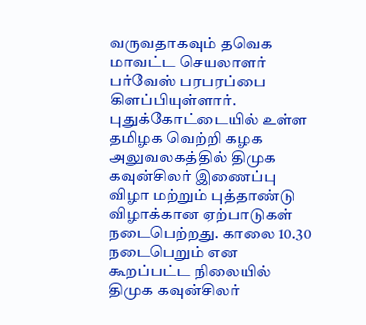வருவதாகவும் தவெக மாவட்ட செயலாளர் பர்வேஸ் பரபரப்பை கிளப்பியுள்ளார். புதுக்கோட்டையில் உள்ள தமிழக வெற்றி கழக அலுவலகத்தில் திமுக கவுன்சிலர் இணைப்பு விழா மற்றும் புத்தாண்டு விழாக்கான ஏற்பாடுகள் நடைபெற்றது. காலை 10.30 நடைபெறும் என கூறப்பட்ட நிலையில் திமுக கவுன்சிலர்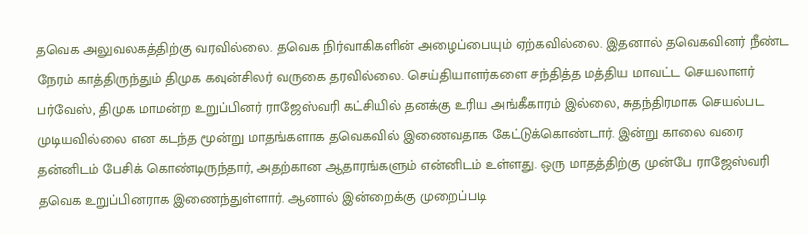தவெக அலுவலகத்திற்கு வரவில்லை. தவெக நிர்வாகிகளின் அழைப்பையும் ஏற்கவில்லை. இதனால் தவெகவினர் நீண்ட நேரம் காத்திருந்தும் திமுக கவுன்சிலர் வருகை தரவில்லை. செய்தியாளர்களை சந்தித்த மத்திய மாவட்ட செயலாளர் பர்வேஸ், திமுக மாமன்ற உறுப்பினர் ராஜேஸ்வரி கட்சியில் தனக்கு உரிய அங்கீகாரம் இல்லை, சுதந்திரமாக செயல்பட முடியவில்லை என கடந்த மூன்று மாதங்களாக தவெகவில் இணைவதாக கேட்டுக்கொண்டார். இன்று காலை வரை தன்னிடம் பேசிக் கொண்டிருந்தார், அதற்கான ஆதாரங்களும் என்னிடம் உள்ளது. ஒரு மாதத்திற்கு முன்பே ராஜேஸ்வரி தவெக உறுப்பினராக இணைந்துள்ளார். ஆனால் இன்றைக்கு முறைப்படி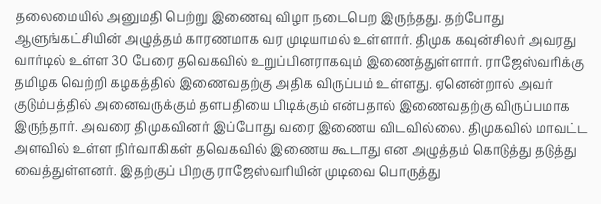தலைமையில் அனுமதி பெற்று இணைவு விழா நடைபெற இருந்தது. தற்போது ஆளுங்கட்சியின் அழுத்தம் காரணமாக வர முடியாமல் உள்ளார். திமுக கவுன்சிலர் அவரது வார்டில் உள்ள 30 பேரை தவெகவில் உறுப்பினராகவும் இணைத்துள்ளார். ராஜேஸ்வரிக்கு தமிழக வெற்றி கழகத்தில் இணைவதற்கு அதிக விருப்பம் உள்ளது. ஏனென்றால் அவர் குடும்பத்தில் அனைவருக்கும் தளபதியை பிடிக்கும் என்பதால் இணைவதற்கு விருப்பமாக இருந்தார். அவரை திமுகவினர் இப்போது வரை இணைய விடவில்லை. திமுகவில் மாவட்ட அளவில் உள்ள நிர்வாகிகள் தவெகவில் இணைய கூடாது என அழுத்தம் கொடுத்து தடுத்து வைத்துள்ளனர். இதற்குப் பிறகு ராஜேஸ்வரியின் முடிவை பொருத்து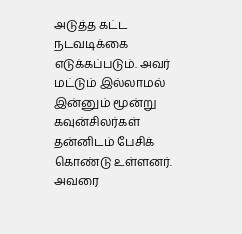அடுத்த கட்ட நடவடிக்கை எடுக்கப்படும். அவர் மட்டும் இல்லாமல் இன்னும் மூன்று கவுன்சிலர்கள் தன்னிடம் பேசிக் கொண்டு உள்ளனர். அவரை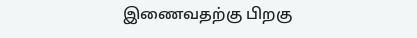இணைவதற்கு பிறகு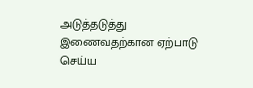அடுத்தடுத்து இணைவதற்கான ஏற்பாடு செய்ய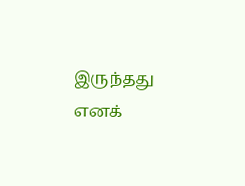இருந்தது எனக்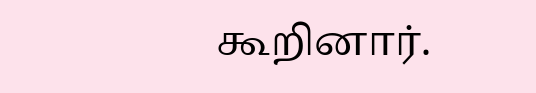கூறினார்.